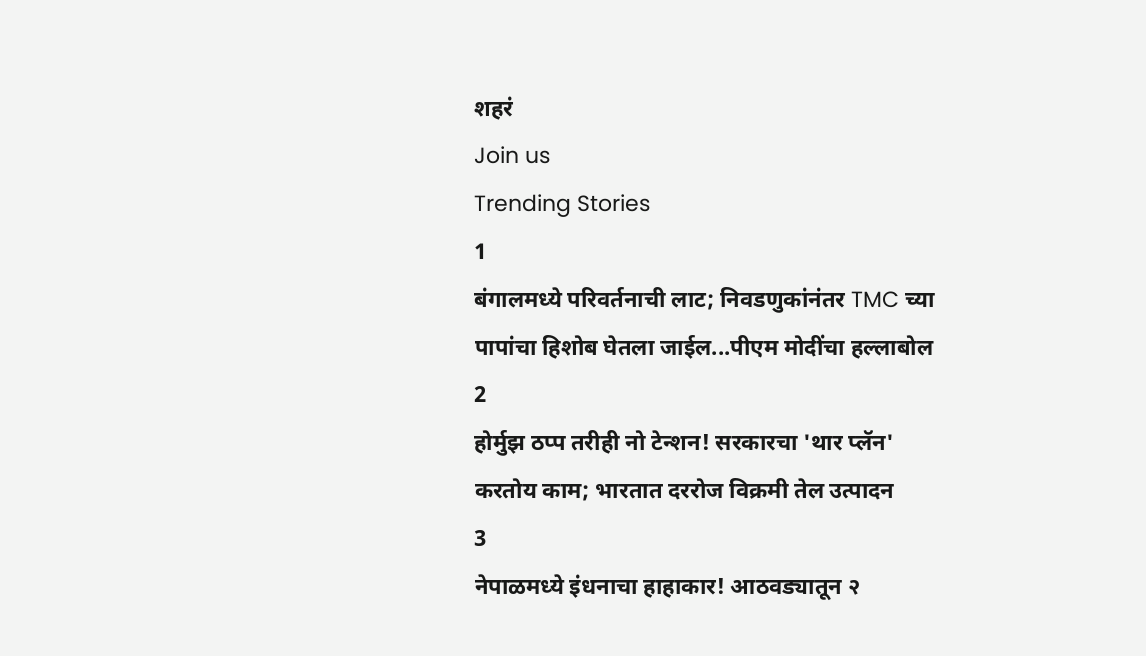शहरं
Join us
Trending Stories
1
बंगालमध्ये परिवर्तनाची लाट; निवडणुकांनंतर TMC च्या पापांचा हिशोब घेतला जाईल...पीएम मोदींचा हल्लाबोल
2
होर्मुझ ठप्प तरीही नो टेन्शन! सरकारचा 'थार प्लॅन' करतोय काम; भारतात दररोज विक्रमी तेल उत्पादन
3
नेपाळमध्ये इंधनाचा हाहाकार! आठवड्यातून २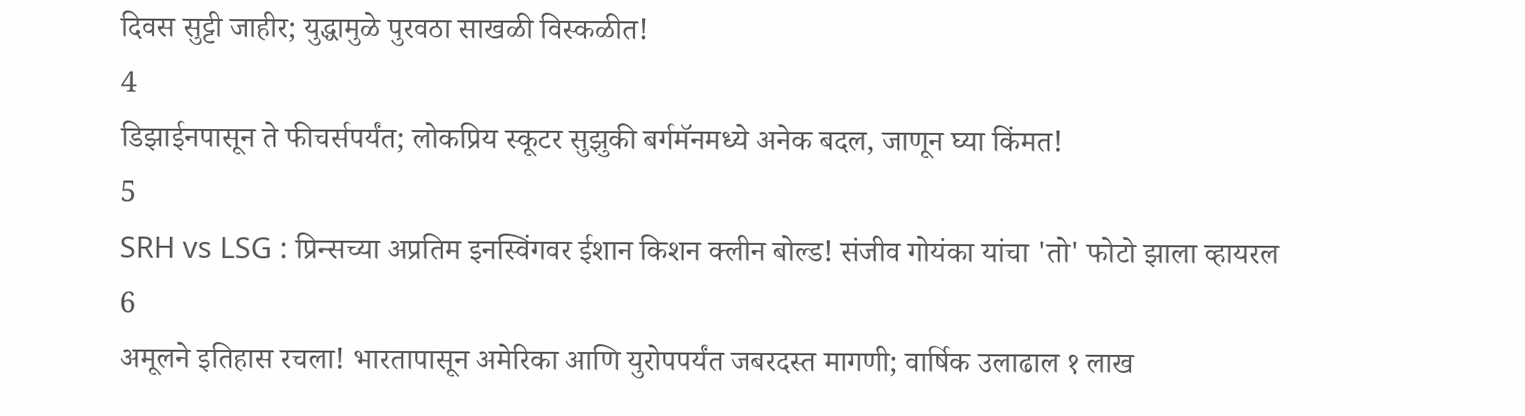दिवस सुट्टी जाहीर; युद्धामुळे पुरवठा साखळी विस्कळीत!
4
डिझाईनपासून ते फीचर्सपर्यंत; लोकप्रिय स्कूटर सुझुकी बर्गमॅनमध्ये अनेक बदल, जाणून घ्या किंमत!
5
SRH vs LSG : प्रिन्सच्या अप्रतिम इनस्विंगवर ईशान किशन क्लीन बोल्ड! संजीव गोयंका यांचा 'तो' फोटो झाला व्हायरल
6
अमूलने इतिहास रचला! भारतापासून अमेरिका आणि युरोपपर्यंत जबरदस्त मागणी; वार्षिक उलाढाल १ लाख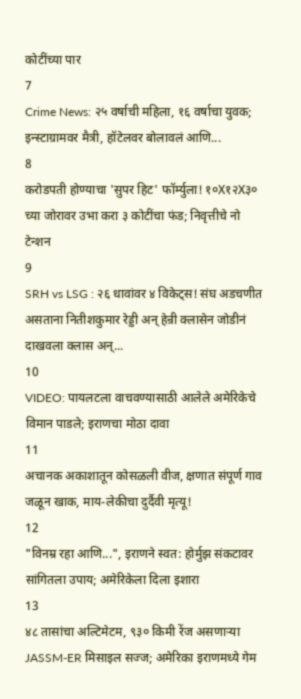कोटींच्या पार
7
Crime News: २५ वर्षाची महिला, १६ वर्षाचा युवक; इन्स्टाग्रामवर मैत्री, हॉटेलवर बोलावलं आणि...
8
करोडपती होण्याचा 'सुपर हिट' फॉर्म्युला! १०X१२X३० च्या जोरावर उभा करा ३ कोटींचा फंड; निवृत्तीचे नो टेन्शन
9
SRH vs LSG : २६ धावांवर ४ विकेट्स! संघ अडचणीत असताना नितीशकुमार रेड्डी अन् हेन्री क्लासेन जोडीनं दाखवला क्लास अन्...
10
VIDEO: पायलटला वाचवण्यासाठी आलेले अमेरिकेचे विमान पाडले; इराणचा मोठा दावा
11
अचानक अकाशातून कोसळली वीज, क्षणात संपूर्ण गाव जळून खाक, माय-लेकीचा दुर्दैवी मृत्यू!
12
"विनम्र रहा आणि...", इराणने स्वत: होर्मुझ संकटावर सांगितला उपाय; अमेरिकेला दिला इशारा
13
४८ तासांचा अल्टिमेटम, ९३० किमी रेंज असणाऱ्या JASSM-ER मिसाइल सज्ज; अमेरिका इराणमध्ये गेम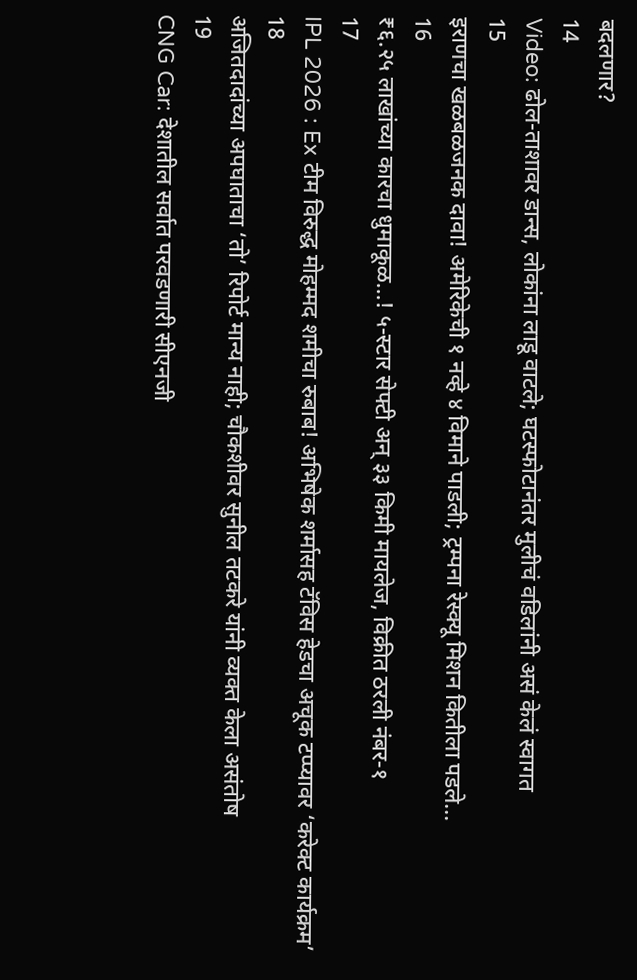बदलणार?
14
Video: ढोल-ताशावर डान्स, लोकांना लाडू वाटले; घटस्फोटानंतर मुलीचं वडिलांनी असं केलं स्वागत
15
इराणचा खळबळजनक दावा! अमेरिकेची १ नव्हे ४ विमाने पाडली; ट्रम्पना रेस्क्यू मिशन कितीला पडले...
16
₹६.२५ लाखांच्या कारचा धुमाकूळ...! ५-स्टार सेफ्टी अन् ३३ किमी मायलेज, विक्रीत ठरली नंबर-१
17
IPL 2026 : Ex टीम विरुद्ध मोहम्मद शमीचा रुबाब! अभिषेक शर्मासह टॅविस हेडचा अचूक टप्प्यावर ‘करेक्ट कार्यक्रम’
18
अजितदादांच्या अपघाताचा ‘तो’ रिपोर्ट मान्य नाही; चौकशीवर सुनील तटकरे यांनी व्यक्त केला असंतोष
19
CNG Car: देशातील सर्वात परवडणारी सीएनजी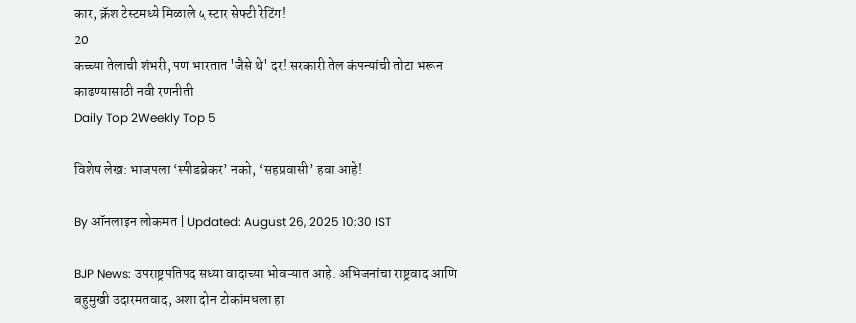कार, क्रॅश टेस्टमध्ये मिळाले ५ स्टार सेफ्टी रेटिंग!
20
कच्च्या तेलाची शंभरी, पण भारतात 'जैसे थे' दर! सरकारी तेल कंपन्यांची तोटा भरून काढण्यासाठी नवी रणनीती
Daily Top 2Weekly Top 5

विशेष लेख: भाजपला ‘स्पीडब्रेकर’ नको, ‘सहप्रवासी’ हवा आहे!

By ऑनलाइन लोकमत | Updated: August 26, 2025 10:30 IST

BJP News: उपराष्ट्रपतिपद सध्या वादाच्या भोवऱ्यात आहे. अभिजनांचा राष्ट्रवाद आणि बहुमुखी उदारमतवाद, अशा दोन टोकांमधला हा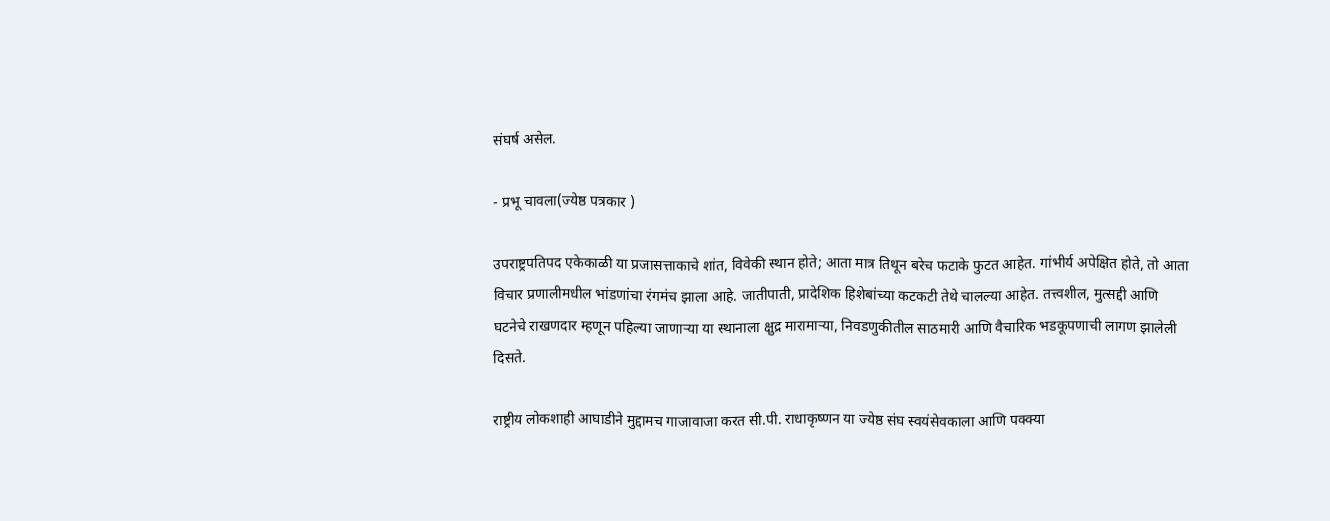संघर्ष असेल.

- प्रभू चावला(ज्येष्ठ पत्रकार )

उपराष्ट्रपतिपद एकेकाळी या प्रजासत्ताकाचे शांत, विवेकी स्थान होते; आता मात्र तिथून बरेच फटाके फुटत आहेत. गांभीर्य अपेक्षित होते, तो आता विचार प्रणालीमधील भांडणांचा रंगमंच झाला आहे. जातीपाती, प्रादेशिक हिशेबांच्या कटकटी तेथे चालल्या आहेत. तत्त्वशील, मुत्सद्दी आणि घटनेचे राखणदार म्हणून पहिल्या जाणाऱ्या या स्थानाला क्षुद्र मारामाऱ्या, निवडणुकीतील साठमारी आणि वैचारिक भडकूपणाची लागण झालेली दिसते.

राष्ट्रीय लोकशाही आघाडीने मुद्दामच गाजावाजा करत सी.पी. राधाकृष्णन या ज्येष्ठ संघ स्वयंसेवकाला आणि पक्क्या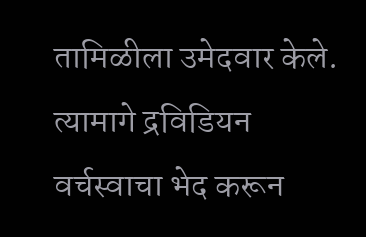तामिळीला उमेदवार केले. त्यामागे द्रविडियन वर्चस्वाचा भेद करून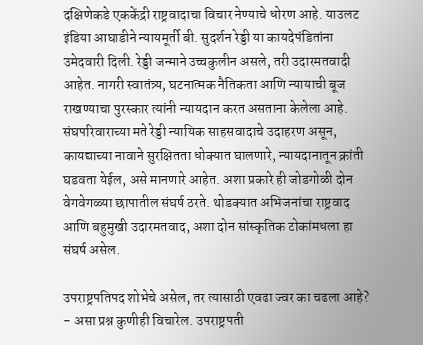दक्षिणेकडे एककेंद्री राष्ट्रवादाचा विचार नेण्याचे धोरण आहे. याउलट इंडिया आघाडीने न्यायमूर्ती बी. सुदर्शन रेड्डी या कायदेपंडितांना उमेदवारी दिली. रेड्डी जन्माने उच्चकुलीन असले, तरी उदारमतवादी आहेत. नागरी स्वातंत्र्य, घटनात्मक नैतिकता आणि न्यायाची बूज राखण्याचा पुरस्कार त्यांनी न्यायदान करत असताना केलेला आहे. संघपरिवाराच्या मते रेड्डी न्यायिक साहसवादाचे उदाहरण असून, कायद्याच्या नावाने सुरक्षितता धोक्यात घालणारे, न्यायदानातून क्रांती घडवता येईल, असे मानणारे आहेत. अशा प्रकारे ही जोडगोळी दोन वेगवेगळ्या छापातील संघर्ष ठरते. थोडक्यात अभिजनांचा राष्ट्रवाद आणि बहुमुखी उदारमतवाद, अशा दोन सांस्कृतिक टोकांमधला हा संघर्ष असेल.

उपराष्ट्रपतिपद शोभेचे असेल, तर त्यासाठी एवढा ज्वर का चढला आहे? - असा प्रश्न कुणीही विचारेल. उपराष्ट्रपती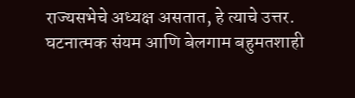राज्यसभेचे अध्यक्ष असतात, हे त्याचे उत्तर. घटनात्मक संयम आणि बेलगाम बहुमतशाही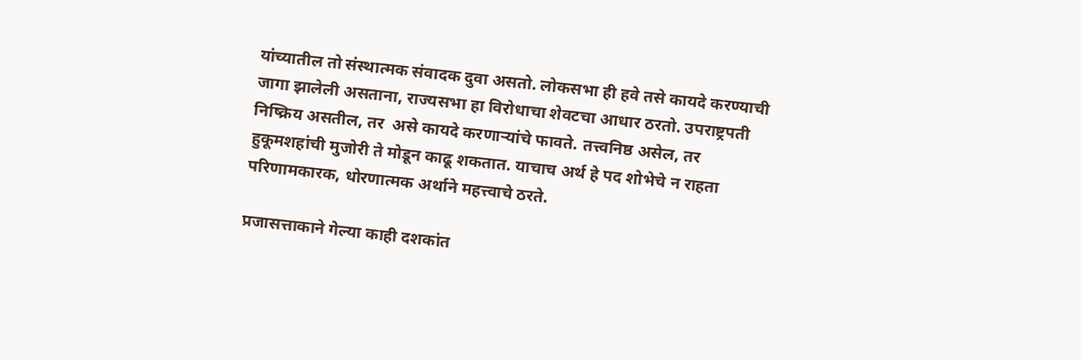यांच्यातील तो संस्थात्मक संवादक दुवा असतो. लोकसभा ही हवे तसे कायदे करण्याची जागा झालेली असताना, राज्यसभा हा विरोधाचा शेवटचा आधार ठरतो. उपराष्ट्रपती निष्क्रिय असतील, तर  असे कायदे करणाऱ्यांचे फावते. तत्त्वनिष्ठ असेल, तर हुकूमशहांची मुजोरी ते मोडून काढू शकतात. याचाच अर्थ हे पद शोभेचे न राहता परिणामकारक, धोरणात्मक अर्थाने महत्त्वाचे ठरते.

प्रजासत्ताकाने गेल्या काही दशकांत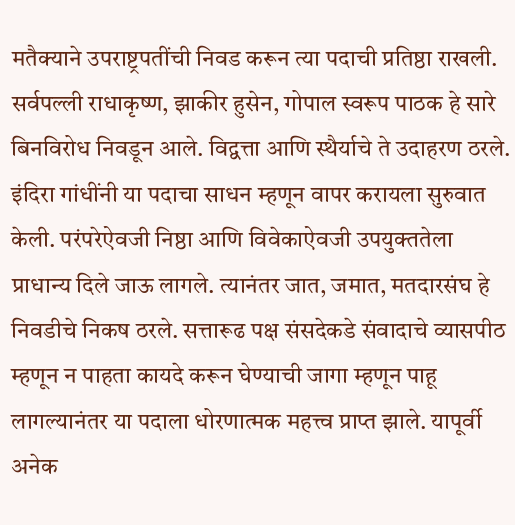मतैक्याने उपराष्ट्रपतींची निवड करून त्या पदाची प्रतिष्ठा राखली. सर्वपल्ली राधाकृष्ण, झाकीर हुसेन, गोपाल स्वरूप पाठक हे सारे बिनविरोध निवडून आले. विद्वत्ता आणि स्थैर्याचे ते उदाहरण ठरले.  इंदिरा गांधींनी या पदाचा साधन म्हणून वापर करायला सुरुवात केली. परंपरेऐवजी निष्ठा आणि विवेकाऐवजी उपयुक्ततेला प्राधान्य दिले जाऊ लागले. त्यानंतर जात, जमात, मतदारसंघ हे निवडीचे निकष ठरले. सत्तारूढ पक्ष संसदेकडे संवादाचे व्यासपीठ म्हणून न पाहता कायदे करून घेण्याची जागा म्हणून पाहू लागल्यानंतर या पदाला धोरणात्मक महत्त्व प्राप्त झाले. यापूर्वी अनेक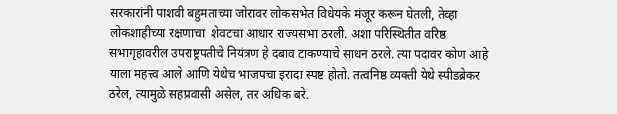सरकारांनी पाशवी बहुमताच्या जोरावर लोकसभेत विधेयके मंजूर करून घेतली, तेव्हा लोकशाहीच्या रक्षणाचा  शेवटचा आधार राज्यसभा ठरली. अशा परिस्थितीत वरिष्ठ सभागृहावरील उपराष्ट्रपतीचे नियंत्रण हे दबाव टाकण्याचे साधन ठरले. त्या पदावर कोण आहे याला महत्त्व आले आणि येथेच भाजपचा इरादा स्पष्ट होतो. तत्वनिष्ठ व्यक्ती येथे स्पीडब्रेकर ठरेल, त्यामुळे सहप्रवासी असेल, तर अधिक बरे.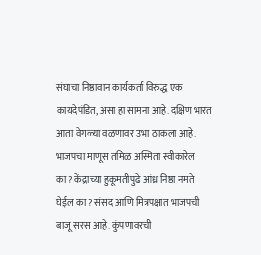संघाचा निष्ठावान कार्यकर्ता विरुद्ध एक कायदेपंडित, असा हा सामना आहे. दक्षिण भारत आता वेगळ्या वळणावर उभा ठाकला आहे. भाजपचा माणूस तमिळ अस्मिता स्वीकारेल का? केंद्राच्या हुकूमतीपुढे आंध्र निष्ठा नमते घेईल का? संसद आणि मित्रपक्षात भाजपची बाजू सरस आहे. कुंपणावरची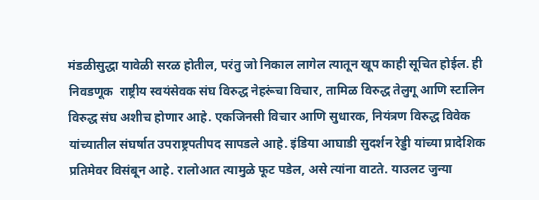मंडळीसुद्धा यावेळी सरळ होतील, परंतु जो निकाल लागेल त्यातून खूप काही सूचित होईल. ही निवडणूक  राष्ट्रीय स्वयंसेवक संघ विरुद्ध नेहरूंचा विचार, तामिळ विरुद्ध तेलुगू आणि स्टालिन विरुद्ध संघ अशीच होणार आहे. एकजिनसी विचार आणि सुधारक, नियंत्रण विरुद्ध विवेक यांच्यातील संघर्षात उपराष्ट्रपतीपद सापडले आहे. इंडिया आघाडी सुदर्शन रेड्डी यांच्या प्रादेशिक प्रतिमेवर विसंबून आहे. रालोआत त्यामुळे फूट पडेल, असे त्यांना वाटते. याउलट जुन्या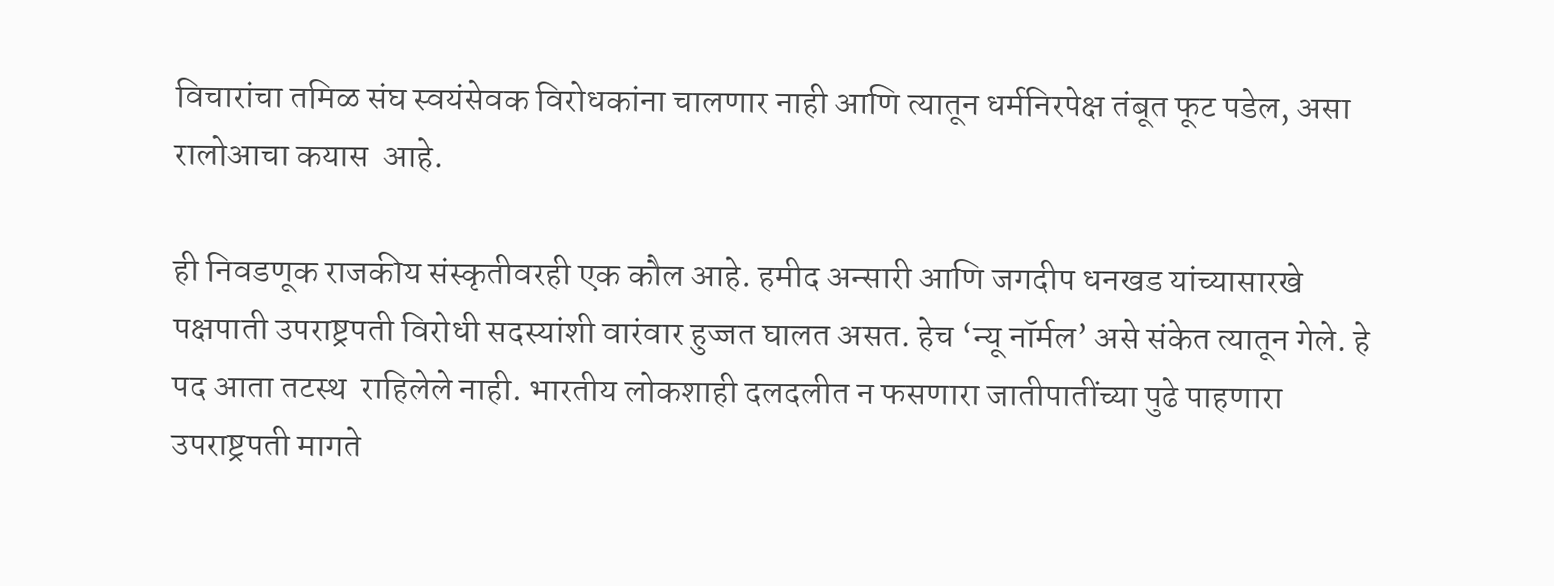विचारांचा तमिळ संघ स्वयंसेवक विरोधकांना चालणार नाही आणि त्यातून धर्मनिरपेक्ष तंबूत फूट पडेल, असा रालोआचा कयास  आहे.

ही निवडणूक राजकीय संस्कृतीवरही एक कौल आहे. हमीद अन्सारी आणि जगदीप धनखड यांच्यासारखे पक्षपाती उपराष्ट्रपती विरोधी सदस्यांशी वारंवार हुज्जत घालत असत. हेच ‘न्यू नॉर्मल’ असे संकेत त्यातून गेले. हे पद आता तटस्थ  राहिलेले नाही. भारतीय लोकशाही दलदलीत न फसणारा जातीपातींच्या पुढे पाहणारा उपराष्ट्रपती मागते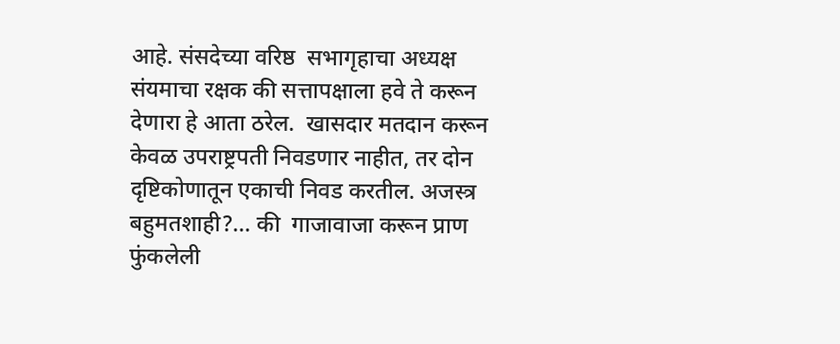आहे. संसदेच्या वरिष्ठ  सभागृहाचा अध्यक्ष संयमाचा रक्षक की सत्तापक्षाला हवे ते करून देणारा हे आता ठरेल.  खासदार मतदान करून केवळ उपराष्ट्रपती निवडणार नाहीत, तर दोन दृष्टिकोणातून एकाची निवड करतील. अजस्त्र बहुमतशाही?... की  गाजावाजा करून प्राण फुंकलेली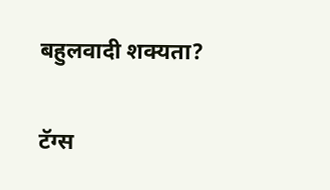बहुलवादी शक्यता?

टॅग्स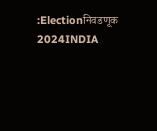:Electionनिवडणूक 2024INDIA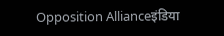Opposition Allianceइंडिया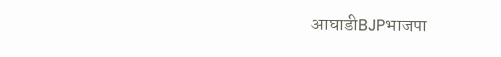आघाडीBJPभाजपा